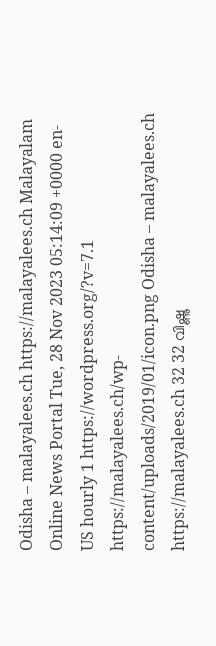Odisha – malayalees.ch https://malayalees.ch Malayalam Online News Portal Tue, 28 Nov 2023 05:14:09 +0000 en-US hourly 1 https://wordpress.org/?v=7.1 https://malayalees.ch/wp-content/uploads/2019/01/icon.png Odisha – malayalees.ch https://malayalees.ch 32 32 വിഷ്ണു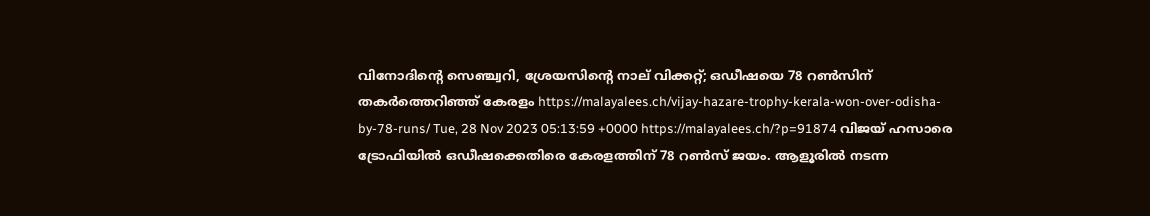വിനോദിന്റെ സെഞ്ച്വറി, ശ്രേയസിന്റെ നാല് വിക്കറ്റ്; ഒഡീഷയെ 78 റൺസിന് തകർത്തെറിഞ്ഞ് കേരളം https://malayalees.ch/vijay-hazare-trophy-kerala-won-over-odisha-by-78-runs/ Tue, 28 Nov 2023 05:13:59 +0000 https://malayalees.ch/?p=91874 വിജയ് ഹസാരെ ട്രോഫിയിൽ ഒഡീഷക്കെതിരെ കേരളത്തിന് 78 റൺസ് ജയം. ആളൂരിൽ നടന്ന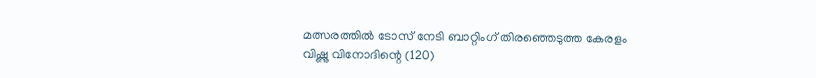മത്സരത്തിൽ ടോസ് നേടി ബാറ്റിംഗ് തിരഞ്ഞെടുത്ത കേരളം വിഷ്ണു വിനോദിന്റെ (120)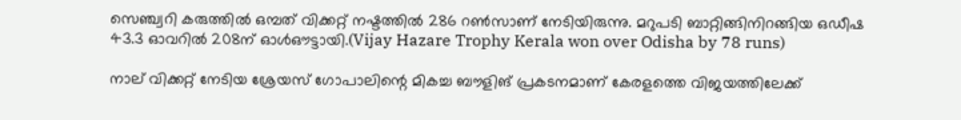സെഞ്ച്വറി കരുത്തിൽ ഒമ്പത് വിക്കറ്റ് നഷ്ടത്തിൽ 286 റൺസാണ് നേടിയിരുന്നു. മറുപടി ബാറ്റിങ്ങിനിറങ്ങിയ ഒഡീഷ 43.3 ഓവറിൽ 208ന് ഓൾഔട്ടായി.(Vijay Hazare Trophy Kerala won over Odisha by 78 runs)

നാല് വിക്കറ്റ് നേടിയ ശ്രേയസ് ഗോപാലിന്റെ മികച്ച ബൗളിങ് പ്രകടനമാണ് കേരളത്തെ വിജയത്തിലേക്ക്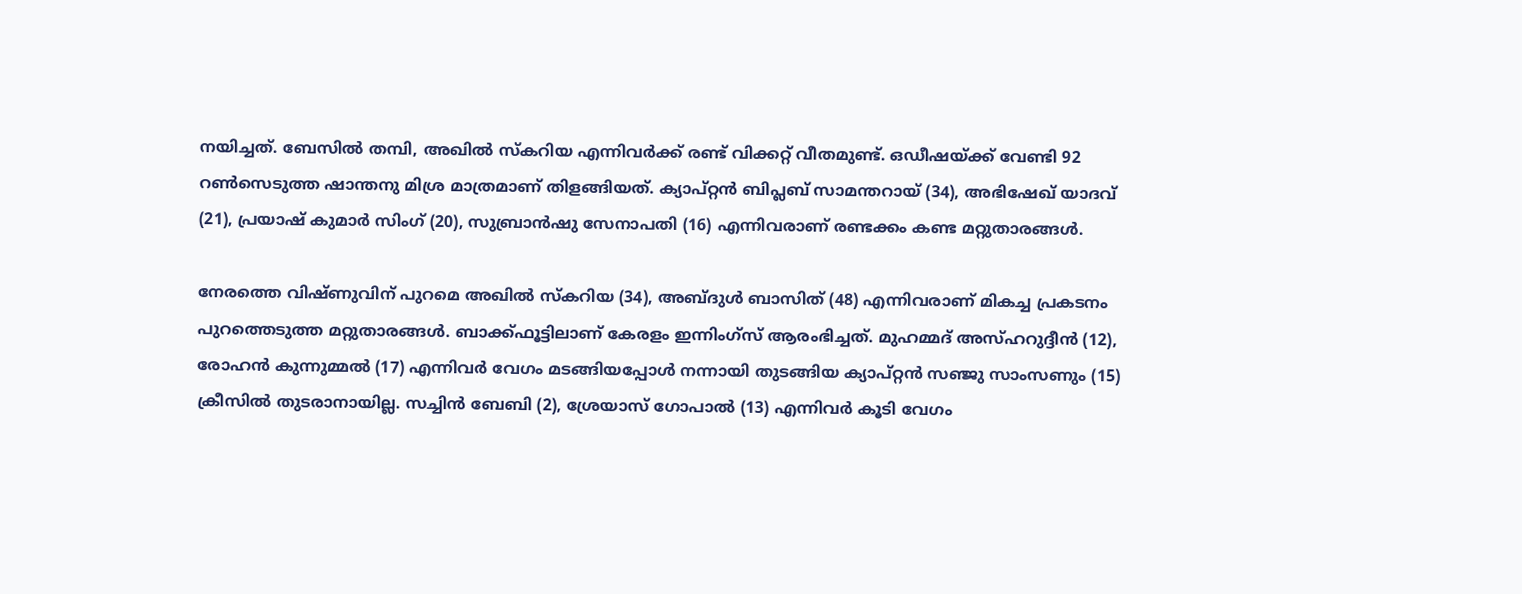നയിച്ചത്. ബേസിൽ തമ്പി, അഖിൽ സ്‌കറിയ എന്നിവർക്ക് രണ്ട് വിക്കറ്റ് വീതമുണ്ട്. ഒഡീഷയ്ക്ക് വേണ്ടി 92 റൺസെടുത്ത ഷാന്തനു മിശ്ര മാത്രമാണ് തിളങ്ങിയത്. ക്യാപ്റ്റൻ ബിപ്ലബ് സാമന്തറായ് (34), അഭിഷേഖ് യാദവ് (21), പ്രയാഷ് കുമാർ സിംഗ് (20), സുബ്രാൻഷു സേനാപതി (16) എന്നിവരാണ് രണ്ടക്കം കണ്ട മറ്റുതാരങ്ങൾ.

നേരത്തെ വിഷ്ണുവിന് പുറമെ അഖിൽ സ്‌കറിയ (34), അബ്ദുൾ ബാസിത് (48) എന്നിവരാണ് മികച്ച പ്രകടനം പുറത്തെടുത്ത മറ്റുതാരങ്ങൾ. ബാക്ക്ഫൂട്ടിലാണ് കേരളം ഇന്നിംഗ്സ് ആരംഭിച്ചത്. മുഹമ്മദ് അസ്ഹറുദ്ദീൻ (12), രോഹൻ കുന്നുമ്മൽ (17) എന്നിവർ വേഗം മടങ്ങിയപ്പോൾ നന്നായി തുടങ്ങിയ ക്യാപ്റ്റൻ സഞ്ജു സാംസണും (15) ക്രീസിൽ തുടരാനായില്ല. സച്ചിൻ ബേബി (2), ശ്രേയാസ് ഗോപാൽ (13) എന്നിവർ കൂടി വേഗം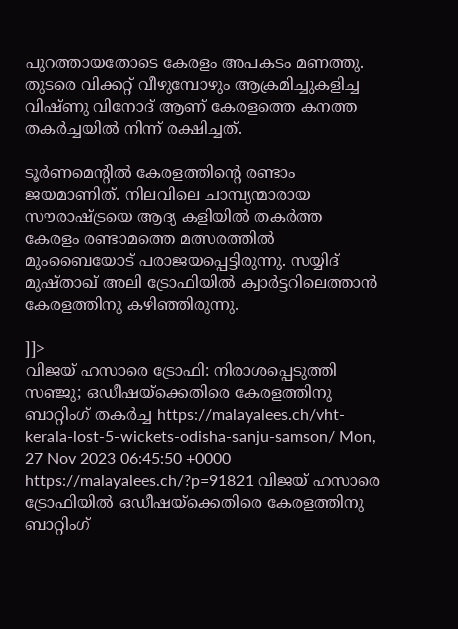പുറത്തായതോടെ കേരളം അപകടം മണത്തു. തുടരെ വിക്കറ്റ് വീഴുമ്പോഴും ആക്രമിച്ചുകളിച്ച വിഷ്ണു വിനോദ് ആണ് കേരളത്തെ കനത്ത തകർച്ചയിൽ നിന്ന് രക്ഷിച്ചത്.

ടൂർണമെന്റിൽ കേരളത്തിന്റെ രണ്ടാം ജയമാണിത്. നിലവിലെ ചാമ്പ്യന്മാരായ സൗരാഷ്ട്രയെ ആദ്യ കളിയിൽ തകർത്ത കേരളം രണ്ടാമത്തെ മത്സരത്തിൽ മുംബൈയോട് പരാജയപ്പെട്ടിരുന്നു. സയ്യിദ് മുഷ്താഖ് അലി ട്രോഫിയിൽ ക്വാർട്ടറിലെത്താൻ കേരളത്തിനു കഴിഞ്ഞിരുന്നു.

]]>
വിജയ് ഹസാരെ ട്രോഫി: നിരാശപ്പെടുത്തി സഞ്ജു; ഒഡീഷയ്ക്കെതിരെ കേരളത്തിനു ബാറ്റിംഗ് തകർച്ച https://malayalees.ch/vht-kerala-lost-5-wickets-odisha-sanju-samson/ Mon, 27 Nov 2023 06:45:50 +0000 https://malayalees.ch/?p=91821 വിജയ് ഹസാരെ ട്രോഫിയിൽ ഒഡീഷയ്ക്കെതിരെ കേരളത്തിനു ബാറ്റിംഗ്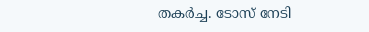തകർച്ച. ടോസ് നേടി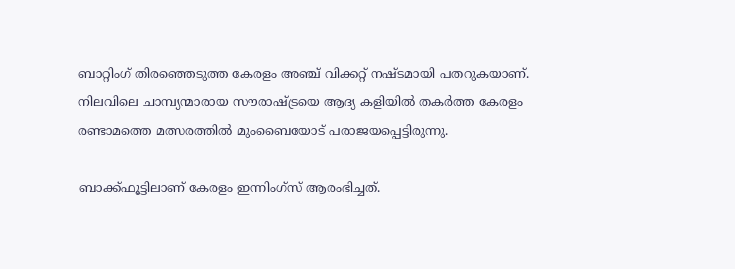ബാറ്റിംഗ് തിരഞ്ഞെടുത്ത കേരളം അഞ്ച് വിക്കറ്റ് നഷ്ടമായി പതറുകയാണ്. നിലവിലെ ചാമ്പ്യന്മാരായ സൗരാഷ്ട്രയെ ആദ്യ കളിയിൽ തകർത്ത കേരളം രണ്ടാമത്തെ മത്സരത്തിൽ മുംബൈയോട് പരാജയപ്പെട്ടിരുന്നു.

ബാക്ക്ഫൂട്ടിലാണ് കേരളം ഇന്നിംഗ്സ് ആരംഭിച്ചത്.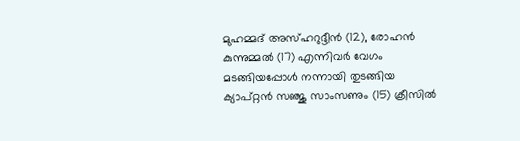മുഹമ്മദ് അസ്ഹറുദ്ദീൻ (12), രോഹൻ കുന്നുമ്മൽ (17) എന്നിവർ വേഗം മടങ്ങിയപ്പോൾ നന്നായി തുടങ്ങിയ ക്യാപ്റ്റൻ സഞ്ജു സാംസണും (15) ക്രീസിൽ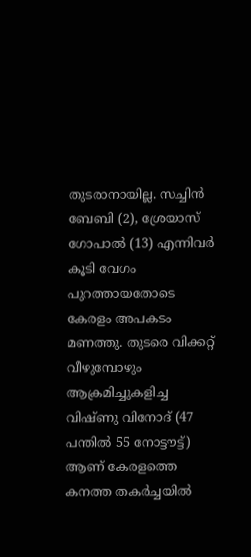തുടരാനായില്ല. സച്ചിൻ ബേബി (2), ശ്രേയാസ് ഗോപാൽ (13) എന്നിവർ കൂടി വേഗം പുറത്തായതോടെ കേരളം അപകടം മണത്തു. തുടരെ വിക്കറ്റ് വീഴുമ്പോഴും ആക്രമിച്ചുകളിച്ച വിഷ്ണു വിനോദ് (47 പന്തിൽ 55 നോട്ടൗട്ട്) ആണ് കേരളത്തെ കനത്ത തകർച്ചയിൽ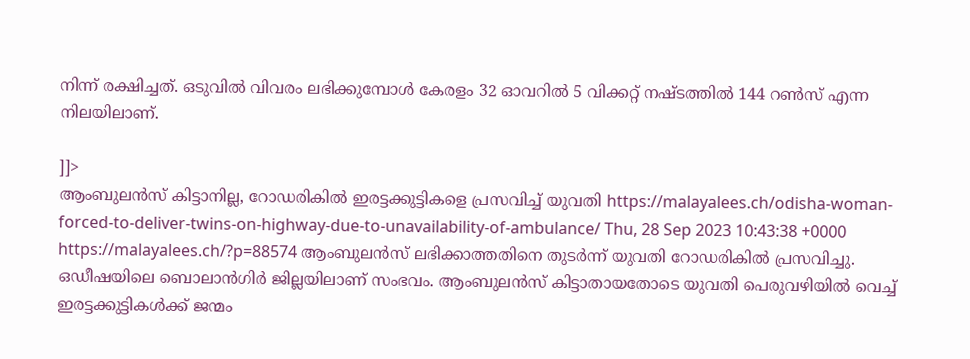നിന്ന് രക്ഷിച്ചത്. ഒടുവിൽ വിവരം ലഭിക്കുമ്പോൾ കേരളം 32 ഓവറിൽ 5 വിക്കറ്റ് നഷ്ടത്തിൽ 144 റൺസ് എന്ന നിലയിലാണ്.

]]>
ആംബുലൻസ് കിട്ടാനില്ല, റോഡരികിൽ ഇരട്ടക്കുട്ടികളെ പ്രസവിച്ച് യുവതി https://malayalees.ch/odisha-woman-forced-to-deliver-twins-on-highway-due-to-unavailability-of-ambulance/ Thu, 28 Sep 2023 10:43:38 +0000 https://malayalees.ch/?p=88574 ആംബുലൻസ് ലഭിക്കാത്തതിനെ തുടർന്ന് യുവതി റോഡരികിൽ പ്രസവിച്ചു. ഒഡീഷയിലെ ബൊലാൻഗിർ ജില്ലയിലാണ് സംഭവം. ആംബുലൻസ് കിട്ടാതായതോടെ യുവതി പെരുവഴിയിൽ വെച്ച് ഇരട്ടക്കുട്ടികൾക്ക് ജന്മം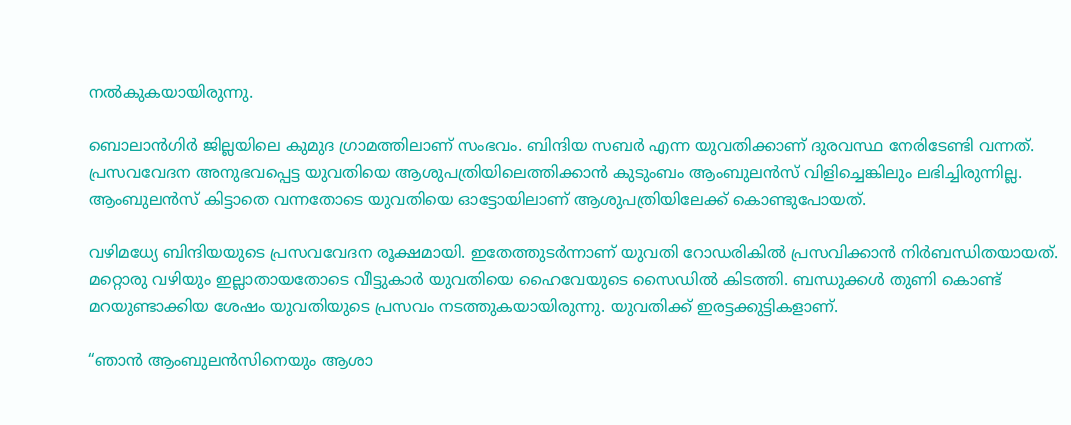നൽകുകയായിരുന്നു.

ബൊലാൻഗിർ ജില്ലയിലെ കുമുദ ഗ്രാമത്തിലാണ് സംഭവം. ബിന്ദിയ സബർ എന്ന യുവതിക്കാണ് ദുരവസ്ഥ നേരിടേണ്ടി വന്നത്. പ്രസവവേദന അനുഭവപ്പെട്ട യുവതിയെ ആശുപത്രിയിലെത്തിക്കാൻ കുടുംബം ആംബുലൻസ് വിളിച്ചെങ്കിലും ലഭിച്ചിരുന്നില്ല. ആംബുലൻസ് കിട്ടാതെ വന്നതോടെ യുവതിയെ ഓട്ടോയിലാണ് ആശുപത്രിയിലേക്ക് കൊണ്ടുപോയത്.

വഴിമധ്യേ ബിന്ദിയയുടെ പ്രസവവേദന രൂക്ഷമായി. ഇതേത്തുടർന്നാണ് യുവതി റോഡരികിൽ പ്രസവിക്കാൻ നിർബന്ധിതയായത്. മറ്റൊരു വഴിയും ഇല്ലാതായതോടെ വീട്ടുകാർ യുവതിയെ ഹൈവേയുടെ സൈഡിൽ കിടത്തി. ബന്ധുക്കൾ തുണി കൊണ്ട് മറയുണ്ടാക്കിയ ശേഷം യുവതിയുടെ പ്രസവം നടത്തുകയായിരുന്നു. യുവതിക്ക് ഇരട്ടക്കുട്ടികളാണ്.

“ഞാൻ ആംബുലൻസിനെയും ആശാ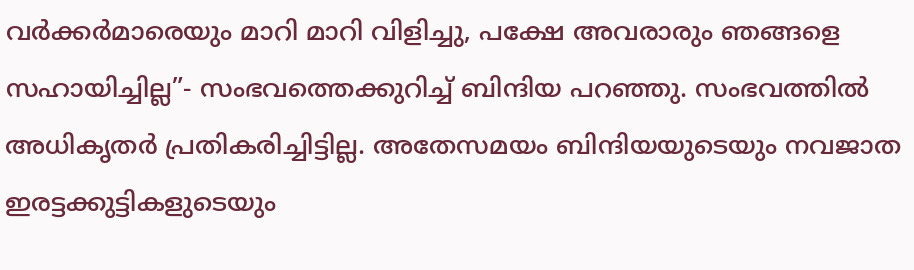വർക്കർമാരെയും മാറി മാറി വിളിച്ചു, പക്ഷേ അവരാരും ഞങ്ങളെ സഹായിച്ചില്ല”- സംഭവത്തെക്കുറിച്ച് ബിന്ദിയ പറഞ്ഞു. സംഭവത്തിൽ അധികൃതർ പ്രതികരിച്ചിട്ടില്ല. അതേസമയം ബിന്ദിയയുടെയും നവജാത ഇരട്ടക്കുട്ടികളുടെയും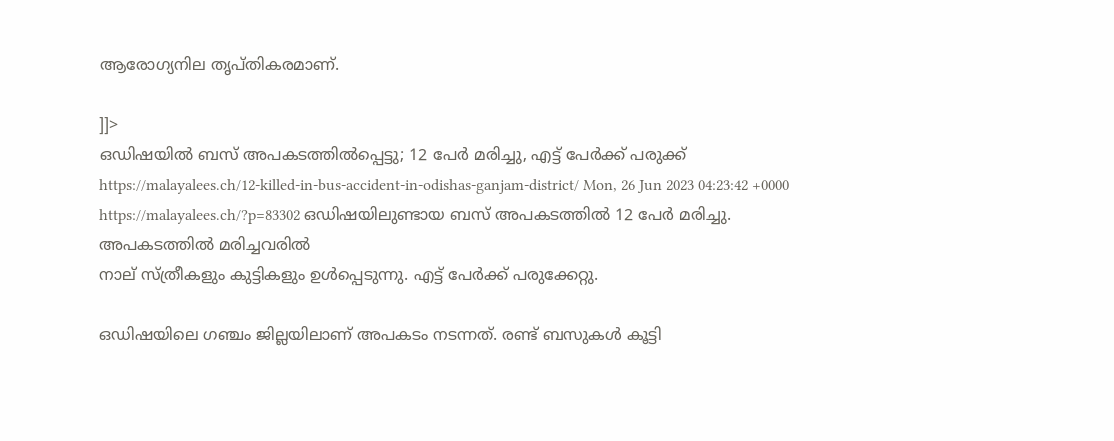ആരോഗ്യനില തൃപ്തികരമാണ്.

]]>
ഒഡിഷയിൽ ബസ് അപകടത്തിൽപ്പെട്ടു; 12 പേർ മരിച്ചു, എട്ട് പേർക്ക് പരുക്ക് https://malayalees.ch/12-killed-in-bus-accident-in-odishas-ganjam-district/ Mon, 26 Jun 2023 04:23:42 +0000 https://malayalees.ch/?p=83302 ഒഡിഷയിലുണ്ടായ ബസ് അപകടത്തിൽ 12 പേർ മരിച്ചു. അപകടത്തിൽ മരിച്ചവരിൽ
നാല് സ്ത്രീകളും കുട്ടികളും ഉൾപ്പെടുന്നു. എട്ട് പേർക്ക് പരുക്കേറ്റു.

ഒഡിഷയിലെ ഗഞ്ചം ജില്ലയിലാണ് അപകടം നടന്നത്. രണ്ട് ബസുകൾ കൂട്ടി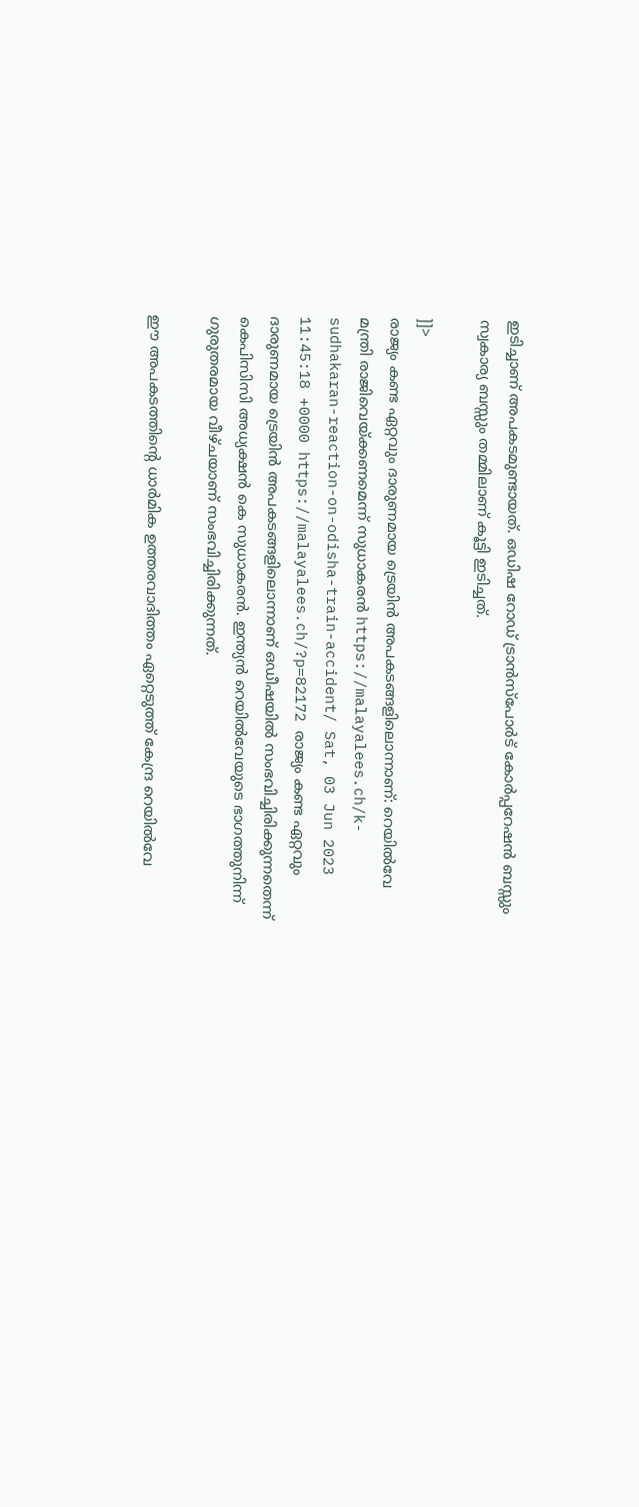ഇടിച്ചാണ് അപകടമുണ്ടായത്. ഒഡിഷ റോഡ് ട്രാൻസ്‌പോർട് കോർപ്പറേഷൻ ബസ്സും സ്വകാര്യ ബസ്സും തമ്മിലാണ് കൂട്ടി ഇടിച്ചത്.

]]>
രാജ്യം കണ്ട ഏറ്റവും ദാരുണമായ ട്രെയിന്‍ അപകടങ്ങളിലൊന്നാണ്: റെയില്‍വേ മന്ത്രി രാജിവെയ്ക്കണമെന്ന് സുധാകരന്‍ https://malayalees.ch/k-sudhakaran-reaction-on-odisha-train-accident/ Sat, 03 Jun 2023 11:45:18 +0000 https://malayalees.ch/?p=82172 രാജ്യം കണ്ട ഏറ്റവും ദാരുണമായ ട്രെയിന്‍ അപകടങ്ങളിലൊന്നാണ് ഒഡീഷയില്‍ സംഭവിച്ചിരിക്കുന്നതെന്ന് കെപിസിസി അധ്യക്ഷന്‍ കെ സുധാകരന്‍. ഇന്ത്യന്‍ റെയില്‍വേയുടെ ഭാഗത്തുനിന്ന് ഗുരുതരമായ വീഴ്ചയാണ് സംഭവിച്ചിരിക്കുന്നത്.

ഈ അപകടത്തിന്റെ ധാര്‍മിക ഉത്തരവാദിത്തം ഏറ്റെടുത്ത് കേന്ദ്ര റെയില്‍വേ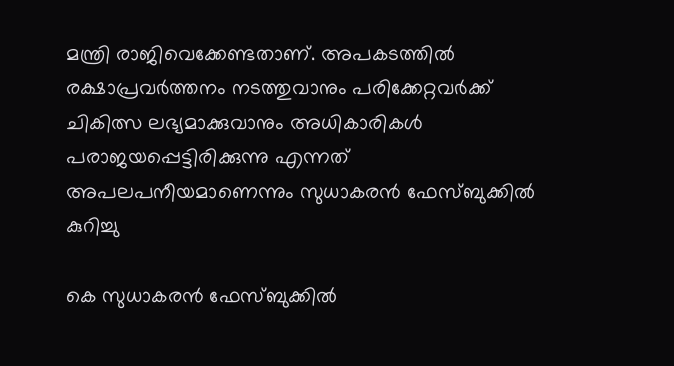മന്ത്രി രാജിവെക്കേണ്ടതാണ്. അപകടത്തില്‍ രക്ഷാപ്രവര്‍ത്തനം നടത്തുവാനും പരിക്കേറ്റവര്‍ക്ക് ചികിത്സ ലഭ്യമാക്കുവാനും അധികാരികള്‍ പരാജയപ്പെട്ടിരിക്കുന്നു എന്നത് അപലപനീയമാണെന്നും സുധാകരൻ ഫേസ്ബുക്കിൽ കുറിച്ചു

കെ സുധാകരൻ ഫേസ്ബുക്കിൽ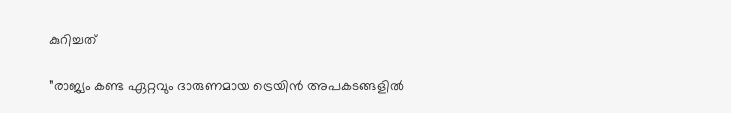കുറിച്ചത്

”രാജ്യം കണ്ട ഏറ്റവും ദാരുണമായ ട്രെയിന്‍ അപകടങ്ങളില്‍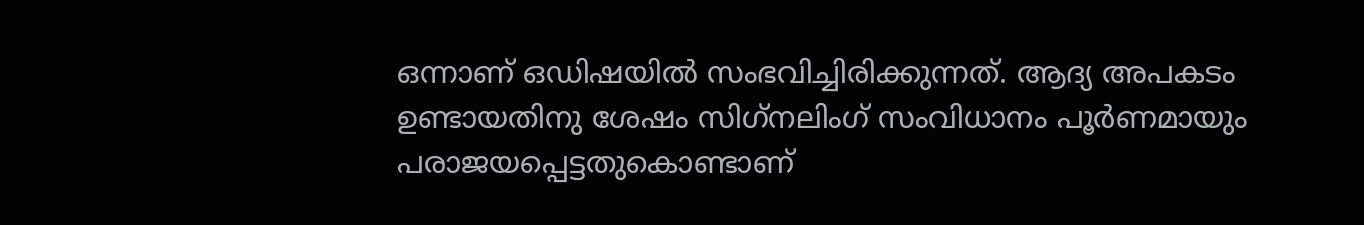ഒന്നാണ് ഒഡിഷയില്‍ സംഭവിച്ചിരിക്കുന്നത്. ആദ്യ അപകടം ഉണ്ടായതിനു ശേഷം സിഗ്‌നലിംഗ് സംവിധാനം പൂര്‍ണമായും പരാജയപ്പെട്ടതുകൊണ്ടാണ്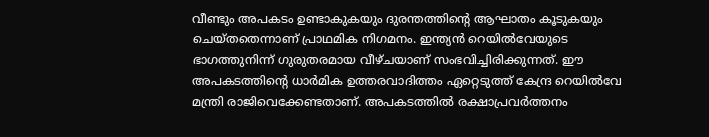വീണ്ടും അപകടം ഉണ്ടാകുകയും ദുരന്തത്തിന്റെ ആഘാതം കൂടുകയും ചെയ്തതെന്നാണ് പ്രാഥമിക നിഗമനം. ഇന്ത്യന്‍ റെയില്‍വേയുടെ ഭാഗത്തുനിന്ന് ഗുരുതരമായ വീഴ്ചയാണ് സംഭവിച്ചിരിക്കുന്നത്. ഈ അപകടത്തിന്റെ ധാര്‍മിക ഉത്തരവാദിത്തം ഏറ്റെടുത്ത് കേന്ദ്ര റെയില്‍വേ മന്ത്രി രാജിവെക്കേണ്ടതാണ്. അപകടത്തില്‍ രക്ഷാപ്രവര്‍ത്തനം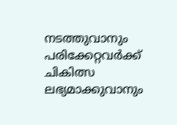നടത്തുവാനും പരിക്കേറ്റവര്‍ക്ക് ചികിത്സ ലഭ്യമാക്കുവാനും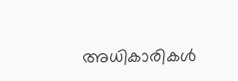അധികാരികള്‍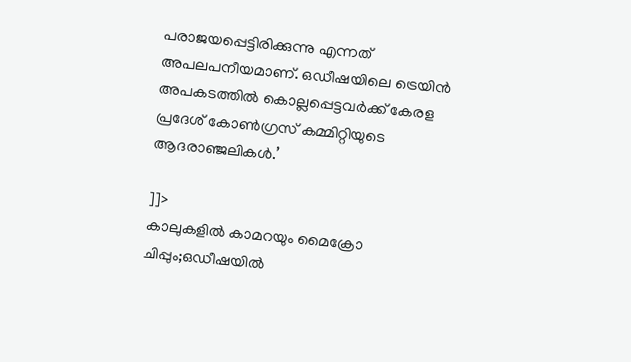പരാജയപ്പെട്ടിരിക്കുന്നു എന്നത് അപലപനീയമാണ്. ഒഡീഷയിലെ ട്രെയിന്‍ അപകടത്തില്‍ കൊല്ലപ്പെട്ടവര്‍ക്ക് കേരള പ്രദേശ് കോണ്‍ഗ്രസ് കമ്മിറ്റിയുടെ ആദരാഞ്ജലികള്‍.’

]]>
കാലുകളിൽ കാമറയും മൈക്രോ ചിപ്പും;ഒഡീഷയിൽ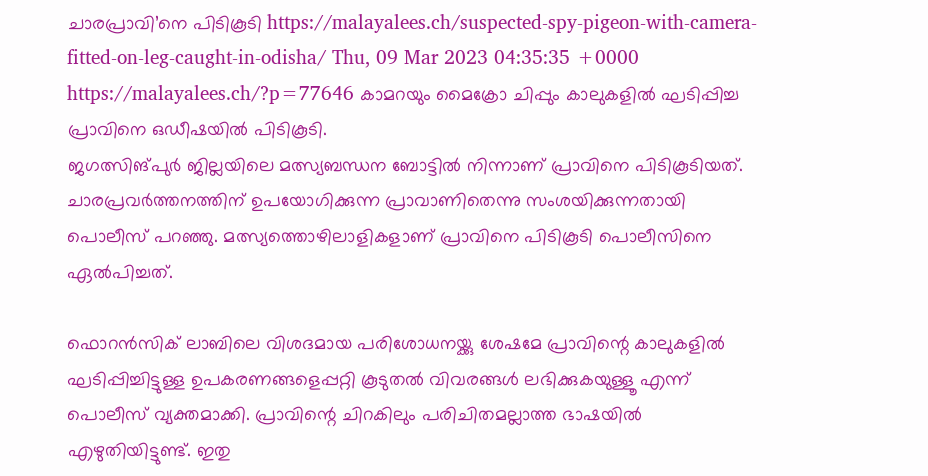ചാരപ്രാവി’നെ പിടികൂടി https://malayalees.ch/suspected-spy-pigeon-with-camera-fitted-on-leg-caught-in-odisha/ Thu, 09 Mar 2023 04:35:35 +0000 https://malayalees.ch/?p=77646 കാമറയും മൈക്രോ ചിപ്പും കാലുകളിൽ ഘടിപ്പിച്ച പ്രാവിനെ ഒഡീഷയിൽ പിടികൂടി.
ജഗത്സിങ്പുർ ജില്ലയിലെ മത്സ്യബന്ധന ബോട്ടിൽ നിന്നാണ് പ്രാവിനെ പിടികൂടിയത്. ചാരപ്രവർത്തനത്തിന് ഉപയോഗിക്കുന്ന പ്രാവാണിതെന്നു സംശയിക്കുന്നതായി പൊലീസ് പറഞ്ഞു. മത്സ്യത്തൊഴിലാളികളാണ് പ്രാവിനെ പിടികൂടി പൊലീസിനെ ഏൽപിച്ചത്.

ഫൊറൻസിക് ലാബിലെ വിശദമായ പരിശോധനയ്ക്കു ശേഷമേ പ്രാവിന്റെ കാലുകളിൽ ഘടിപ്പിച്ചിട്ടുള്ള ഉപകരണങ്ങളെപ്പറ്റി കൂടുതൽ വിവരങ്ങൾ ലഭിക്കുകയുള്ളൂ എന്ന് പൊലീസ് വ്യക്തമാക്കി. പ്രാവിന്റെ ചിറകിലും പരിചിതമല്ലാത്ത ഭാഷയിൽ എഴുതിയിട്ടുണ്ട്. ഇതു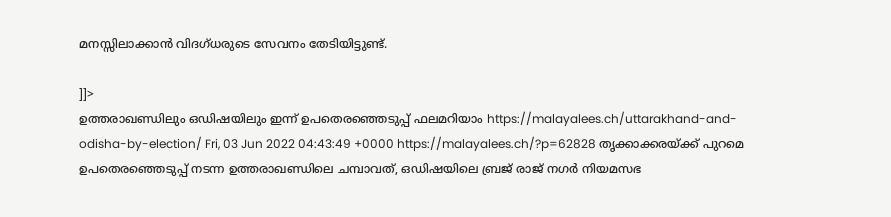മനസ്സിലാക്കാൻ വിദഗ്ധരുടെ സേവനം തേടിയിട്ടുണ്ട്.

]]>
ഉത്തരാഖണ്ഡിലും ഒഡിഷയിലും ഇന്ന് ഉപതെരഞ്ഞെടുപ്പ് ഫലമറിയാം https://malayalees.ch/uttarakhand-and-odisha-by-election/ Fri, 03 Jun 2022 04:43:49 +0000 https://malayalees.ch/?p=62828 തൃക്കാക്കരയ്ക്ക് പുറമെ ഉപതെരഞ്ഞെടുപ്പ് നടന്ന ഉത്തരാഖണ്ഡിലെ ചമ്പാവത്, ഒഡിഷയിലെ ബ്രജ് രാജ് നഗര്‍ നിയമസഭ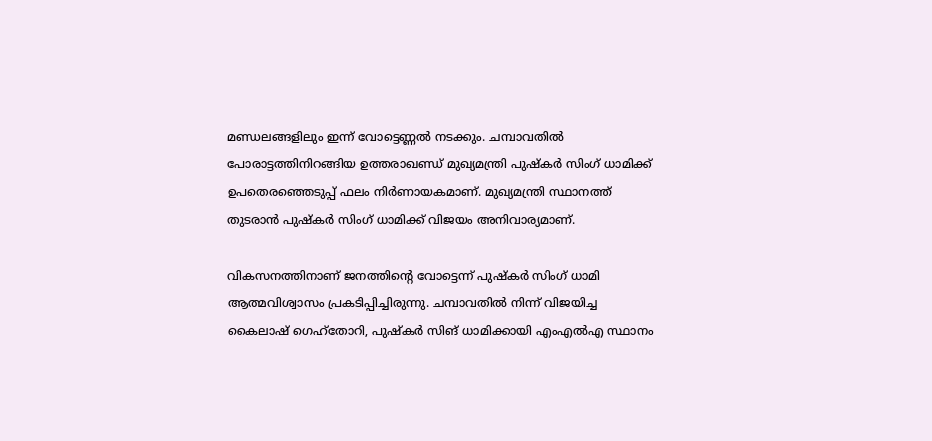മണ്ഡലങ്ങളിലും ഇന്ന് വോട്ടെണ്ണല്‍ നടക്കും. ചമ്പാവതില്‍ പോരാട്ടത്തിനിറങ്ങിയ ഉത്തരാഖണ്ഡ് മുഖ്യമന്ത്രി പുഷ്‌കര്‍ സിംഗ് ധാമിക്ക് ഉപതെരഞ്ഞെടുപ്പ് ഫലം നിര്‍ണായകമാണ്. മുഖ്യമന്ത്രി സ്ഥാനത്ത് തുടരാന്‍ പുഷ്‌കര്‍ സിംഗ് ധാമിക്ക് വിജയം അനിവാര്യമാണ്.

വികസനത്തിനാണ് ജനത്തിന്റെ വോട്ടെന്ന് പുഷ്‌കര്‍ സിംഗ് ധാമി ആത്മവിശ്വാസം പ്രകടിപ്പിച്ചിരുന്നു. ചമ്പാവതില്‍ നിന്ന് വിജയിച്ച കൈലാഷ് ഗെഹ്‌തോറി, പുഷ്‌കര്‍ സിങ് ധാമിക്കായി എംഎല്‍എ സ്ഥാനം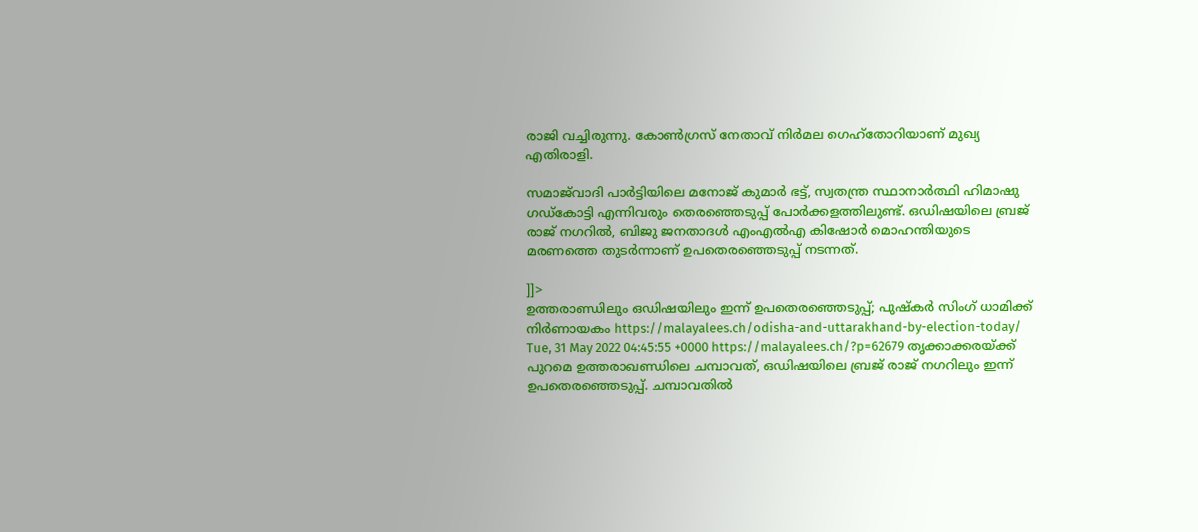രാജി വച്ചിരുന്നു. കോണ്‍ഗ്രസ് നേതാവ് നിര്‍മല ഗെഹ്‌തോറിയാണ് മുഖ്യ എതിരാളി.

സമാജ്‌വാദി പാര്‍ട്ടിയിലെ മനോജ് കുമാര്‍ ഭട്ട്, സ്വതന്ത്ര സ്ഥാനാര്‍ത്ഥി ഹിമാഷു ഗഡ്‌കോട്ടി എന്നിവരും തെരഞ്ഞെടുപ്പ് പോര്‍ക്കളത്തിലുണ്ട്. ഒഡിഷയിലെ ബ്രജ് രാജ് നഗറില്‍, ബിജു ജനതാദള്‍ എംഎല്‍എ കിഷോര്‍ മൊഹന്തിയുടെ മരണത്തെ തുടര്‍ന്നാണ് ഉപതെരഞ്ഞെടുപ്പ് നടന്നത്.

]]>
ഉത്തരാണ്ഡിലും ഒഡിഷയിലും ഇന്ന് ഉപതെരഞ്ഞെടുപ്പ്; പുഷ്‌കര്‍ സിംഗ് ധാമിക്ക് നിര്‍ണായകം https://malayalees.ch/odisha-and-uttarakhand-by-election-today/ Tue, 31 May 2022 04:45:55 +0000 https://malayalees.ch/?p=62679 തൃക്കാക്കരയ്ക്ക് പുറമെ ഉത്തരാഖണ്ഡിലെ ചമ്പാവത്, ഒഡിഷയിലെ ബ്രജ് രാജ് നഗറിലും ഇന്ന് ഉപതെരഞ്ഞെടുപ്പ്. ചമ്പാവതില്‍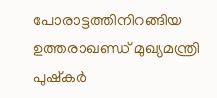പോരാട്ടത്തിനിറങ്ങിയ ഉത്തരാഖണ്ഡ് മുഖ്യമന്ത്രി പുഷ്‌കര്‍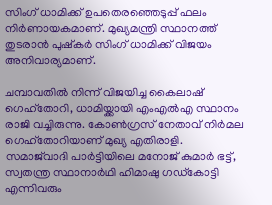സിംഗ് ധാമിക്ക് ഉപതെരഞ്ഞെടുപ്പ് ഫലം നിര്‍ണായകമാണ്. മുഖ്യമന്ത്രി സ്ഥാനത്ത് തുടരാന്‍ പുഷ്‌കര്‍ സിംഗ് ധാമിക്ക് വിജയം അനിവാര്യമാണ്.

ചമ്പാവതില്‍ നിന്ന് വിജയിച്ച കൈലാഷ് ഗെഹ്‌തോറി, ധാമിയ്ക്കായി എംഎല്‍എ സ്ഥാനം രാജി വച്ചിരുന്നു. കോണ്‍ഗ്രസ് നേതാവ് നിര്‍മല ഗെഹ്‌തോറിയാണ് മുഖ്യ എതിരാളി. സമാജ്‌വാദി പാര്‍ട്ടിയിലെ മനോജ് കുമാര്‍ ഭട്ട്, സ്വതന്ത്ര സ്ഥാനാര്‍ഥി ഹിമാഷു ഗഡ്‌കോട്ടി എന്നിവരും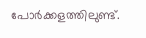പോര്‍ക്കളത്തിലുണ്ട്.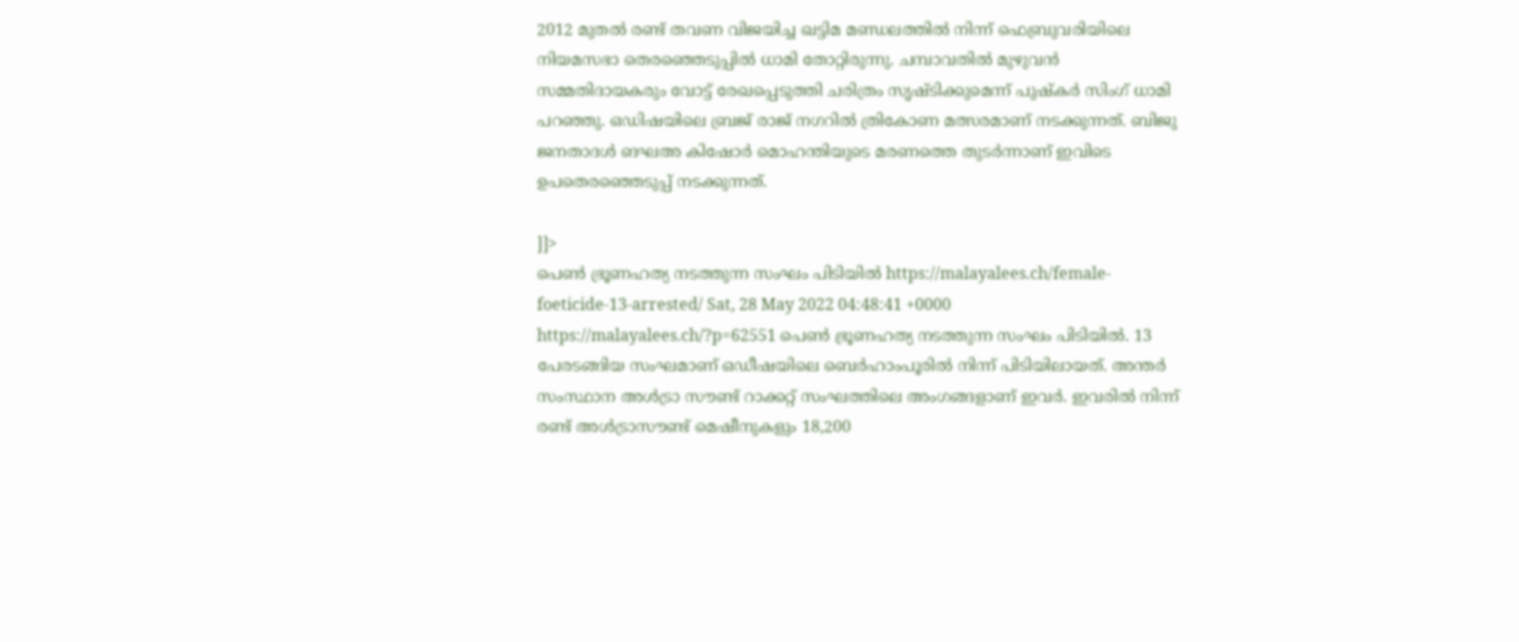2012 മുതല്‍ രണ്ട് തവണ വിജയിച്ച ഖട്ടിമ മണ്ഡലത്തില്‍ നിന്ന് ഫെബ്രുവരിയിലെ നിയമസഭാ തെരഞ്ഞെടുപ്പില്‍ ധാമി തോറ്റിരുന്നു. ചമ്പാവതില്‍ മുഴുവന്‍ സമ്മതിദായകരും വോട്ട് രേഖപ്പെടുത്തി ചരിത്രം സൃഷ്ടിക്കുമെന്ന് പുഷ്‌കര്‍ സിംഗ് ധാമി പറഞ്ഞു. ഒഡിഷയിലെ ബ്രജ് രാജ് നഗറില്‍ ത്രികോണ മത്സരമാണ് നടക്കുന്നത്. ബിജു ജനതാദള്‍ ങഘഅ കിഷോര്‍ മൊഹന്തിയുടെ മരണത്തെ തുടര്‍ന്നാണ് ഇവിടെ ഉപതെരഞ്ഞെടുപ്പ് നടക്കുന്നത്.

]]>
പെൺ ഭ്രൂണഹത്യ നടത്തുന്ന സംഘം പിടിയിൽ https://malayalees.ch/female-foeticide-13-arrested/ Sat, 28 May 2022 04:48:41 +0000 https://malayalees.ch/?p=62551 പെൺ ഭ്രൂണഹത്യ നടത്തുന്ന സംഘം പിടിയിൽ. 13 പേരടങ്ങിയ സംഘമാണ് ഒഡീഷയിലെ ബെർഹാംപൂരിൽ നിന്ന് പിടിയിലായത്. അന്തർ സംസ്ഥാന അൾട്രാ സൗണ്ട് റാക്കറ്റ് സംഘത്തിലെ അംഗങ്ങളാണ് ഇവർ. ഇവരിൽ നിന്ന് രണ്ട് അൾട്രാസൗണ്ട് മെഷീനുകളും 18,200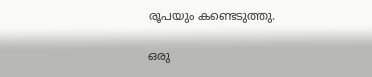രൂപയും കണ്ടെടുത്തു.

ഒരു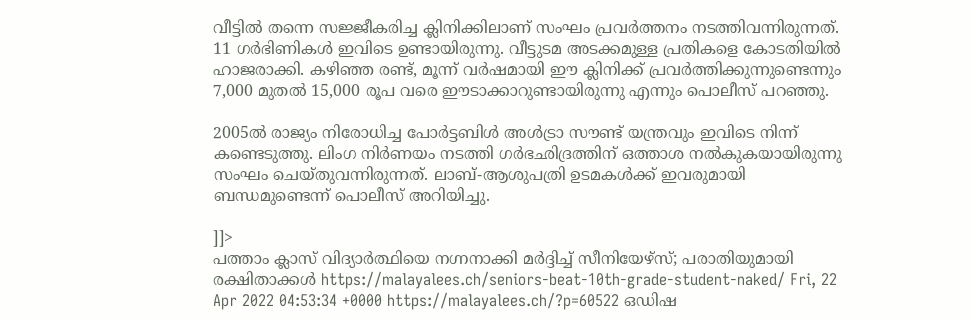വീട്ടിൽ തന്നെ സജ്ജീകരിച്ച ക്ലിനിക്കിലാണ് സംഘം പ്രവർത്തനം നടത്തിവന്നിരുന്നത്. 11 ഗർഭിണികൾ ഇവിടെ ഉണ്ടായിരുന്നു. വീട്ടുടമ അടക്കമുള്ള പ്രതികളെ കോടതിയിൽ ഹാജരാക്കി. കഴിഞ്ഞ രണ്ട്, മൂന്ന് വർഷമായി ഈ ക്ലിനിക്ക് പ്രവർത്തിക്കുന്നുണ്ടെന്നും 7,000 മുതൽ 15,000 രൂപ വരെ ഈടാക്കാറുണ്ടായിരുന്നു എന്നും പൊലീസ് പറഞ്ഞു.

2005ൽ രാജ്യം നിരോധിച്ച പോർട്ടബിൾ അൾട്രാ സൗണ്ട് യന്ത്രവും ഇവിടെ നിന്ന് കണ്ടെടുത്തു. ലിംഗ നിർണയം നടത്തി ഗർഭഛിദ്രത്തിന് ഒത്താശ നൽകുകയായിരുന്നു സംഘം ചെയ്തുവന്നിരുന്നത്. ലാബ്-ആശുപത്രി ഉടമകൾക്ക് ഇവരുമായി ബന്ധമുണ്ടെന്ന് പൊലീസ് അറിയിച്ചു.

]]>
പത്താം ക്ലാസ് വിദ്യാര്‍ത്ഥിയെ നഗ്നനാക്കി മര്‍ദ്ദിച്ച് സീനിയേഴ്സ്; പരാതിയുമായി രക്ഷിതാക്കൾ https://malayalees.ch/seniors-beat-10th-grade-student-naked/ Fri, 22 Apr 2022 04:53:34 +0000 https://malayalees.ch/?p=60522 ഒഡിഷ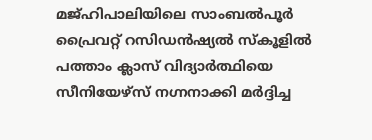മജ്ഹിപാലിയിലെ സാംബല്‍പൂര്‍ പ്രൈവറ്റ് റസിഡൻഷ്യൽ സ്‌കൂളില്‍ പത്താം ക്ലാസ് വിദ്യാര്‍ത്ഥിയെ സീനിയേഴ്സ് നഗ്നനാക്കി മര്‍ദ്ദിച്ച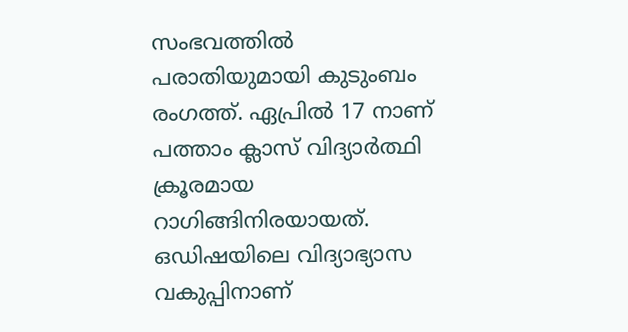സംഭവത്തില്‍ പരാതിയുമായി കുടുംബം രംഗത്ത്. ഏപ്രില്‍ 17 നാണ് പത്താം ക്ലാസ് വിദ്യാര്‍ത്ഥി ക്രൂരമായ റാഗിങ്ങിനിരയായത്. ഒഡിഷയിലെ വിദ്യാഭ്യാസ വകുപ്പിനാണ്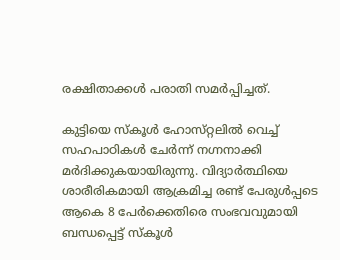രക്ഷിതാക്കൾ പരാതി സമര്‍പ്പിച്ചത്.

കുട്ടിയെ സ്‌കൂള്‍ ഹോസ്‌റ്റലില്‍ വെച്ച് സഹപാഠികള്‍ ചേര്‍ന്ന് നഗ്നനാക്കി മര്‍ദിക്കുകയായിരുന്നു. വിദ്യാര്‍ത്ഥിയെ ശാരീരികമായി ആക്രമിച്ച രണ്ട് പേരുള്‍പ്പടെ ആകെ 8 പേര്‍ക്കെതിരെ സംഭവവുമായി ബന്ധപ്പെട്ട് സ്‌കൂള്‍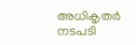അധികൃതര്‍ നടപടി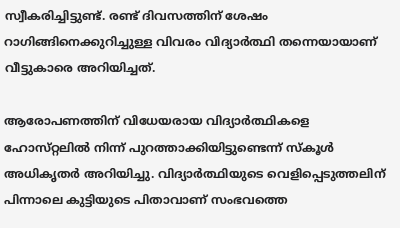സ്വീകരിച്ചിട്ടുണ്ട്. രണ്ട് ദിവസത്തിന് ശേഷം റാഗിങ്ങിനെക്കുറിച്ചുള്ള വിവരം വിദ്യാര്‍ത്ഥി തന്നെയായാണ് വീട്ടുകാരെ അറിയിച്ചത്.

ആരോപണത്തിന് വിധേയരായ വിദ്യാർത്ഥികളെ ഹോസ്‌റ്റലില്‍ നിന്ന് പുറത്താക്കിയിട്ടുണ്ടെന്ന് സ്കൂൾ അധികൃതർ അറിയിച്ചു. വിദ്യാര്‍ത്ഥിയുടെ വെളിപ്പെടുത്തലിന് പിന്നാലെ കുട്ടിയുടെ പിതാവാണ് സംഭവത്തെ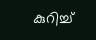കുറിച്ച്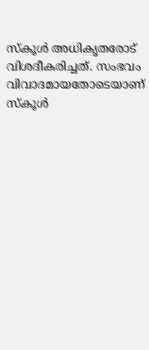സ്‌കൂൾ അധികൃതരോട് വിശദീകരിച്ചത്. സംഭവം വിവാദമായതോടെയാണ് സ്‌കൂള്‍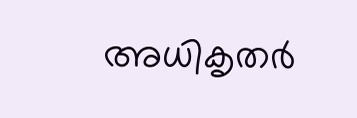അധികൃതര്‍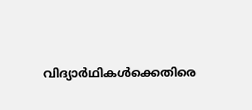വിദ്യാര്‍ഥികള്‍ക്കെതിരെ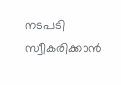നടപടി സ്വീകരിക്കാൻ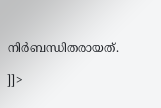നിർബന്ധിതരായത്.

]]>